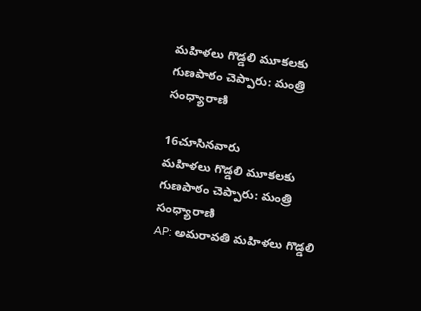మహిళలు గొడ్డలి మూకలకు గుణపాఠం చెప్పారు: మంత్రి సంధ్యారాణి

16చూసినవారు
మహిళలు గొడ్డలి మూకలకు గుణపాఠం చెప్పారు: మంత్రి సంధ్యారాణి
AP: అమరావతి మహిళలు గొడ్డలి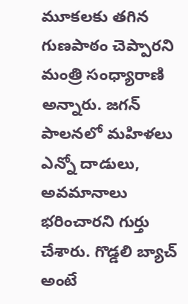మూకలకు తగిన గుణపాఠం చెప్పారని మంత్రి సంధ్యారాణి అన్నారు. జగన్ పాలనలో మహిళలు ఎన్నో దాడులు, అవమానాలు భరించారని గుర్తు చేశారు. గొడ్డలి బ్యాచ్ అంటే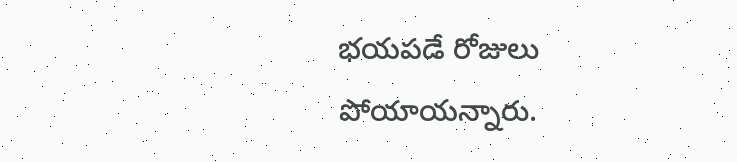భయపడే రోజులు పోయాయన్నారు.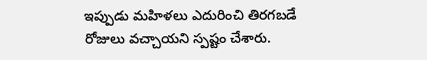ఇప్పుడు మహిళలు ఎదురించి తిరగబడే రోజులు వచ్చాయని స్పష్టం చేశారు.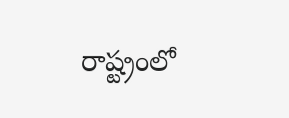రాష్ట్రంలో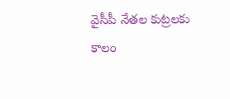వైసీపీ నేతల కుట్రలకు కాలం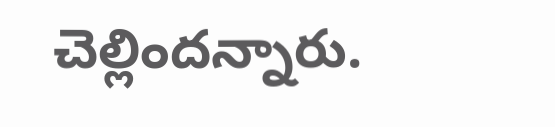చెల్లిందన్నారు.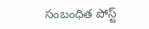సంబంధిత పోస్ట్